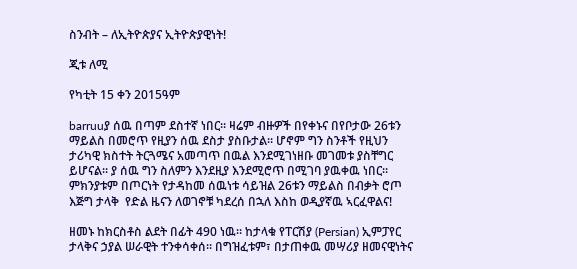ስንብት – ለኢትዮጵያና ኢትዮጵያዊነት!

ጂቱ ለሚ

የካቲት 15 ቀን 2015ዓም

barruuያ ሰዉ በጣም ደስተኛ ነበር። ዛሬም ብዙዎች በየቀኑና በየቦታው 26ቱን ማይልስ በመሮጥ የዚያን ሰዉ ደስታ ያስቡታል። ሆኖም ግን ስንቶች የዚህን ታሪካዊ ክስተት ትርጓሜና አመጣጥ በዉል እንደሚገነዘቡ መገመቱ ያስቸግር ይሆናል። ያ ሰዉ ግን ስለምን እንደዚያ እንደሚሮጥ በሚገባ ያዉቀዉ ነበር። ምክንያቱም በጦርነት የታዳከመ ሰዉነቱ ሳይዝል 26ቱን ማይልስ በብቃት ሮጦ እጅግ ታላቅ  የድል ዜናን ለወገኖቹ ካደረሰ በኋለ እስከ ወዲያኛዉ ኣርፈዋልና!

ዘመኑ ከክርስቶስ ልደት በፊት 490 ነዉ። ከታላቁ የፐርሽያ (Persian) ኢምፓየር ታላቅና ኃያል ሠራዊት ተንቀሳቀሰ። በግዝፈቱም፣ በታጠቀዉ መሣሪያ ዘመናዊነትና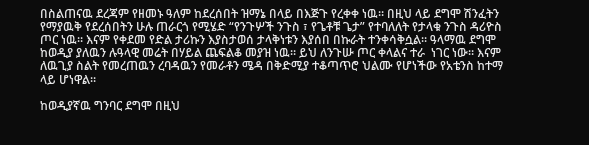በስልጠናዉ ደረጃም የዘመኑ ዓለም ከደረሰበት ዝማኔ በላይ በእጅጉ የረቀቀ ነዉ። በዚህ ላይ ደግሞ ሽንፈትን የማያዉቅ የደረሰበትን ሁሉ ጠራርጎ የሚሄድ “የንጉሦች ንጉስ ፣ የጌቶቹ ጌታ” የተባለለት የታላቁ ንጉስ ዳሪዮስ ጦር ነዉ። እናም የቀደመ የድል ታሪኩን እያስታወሰ ታላቅነቱን እያሰበ በኩራት ተንቀሳቅሷል። ዓላማዉ ደግሞ ከወዲያ ያለዉን ሉዓላዊ መሬት በሃይል ጨፍልቆ መያዝ ነዉ። ይህ ለንጉሡ ጦር ቀላልና ተራ  ነገር ነው። እናም ለዉጊያ ስልት የመረጠዉን ረባዳዉን የመራቶን ሜዳ በቅድሚያ ተቆጣጥሮ ህልሙ የሆነችው የአቴንስ ከተማ ላይ ሆነዋል።

ከወዲያኛዉ ግንባር ደግሞ በዚህ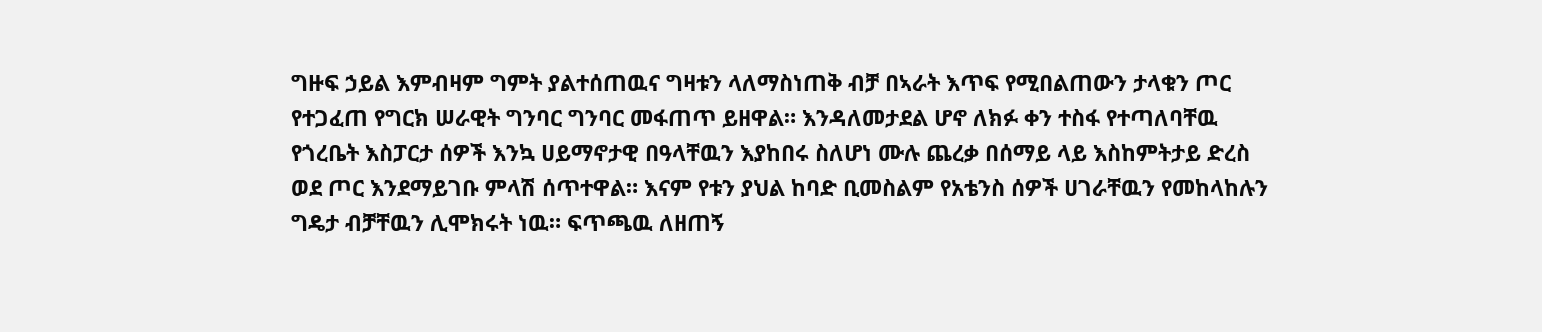ግዙፍ ኃይል እምብዛም ግምት ያልተሰጠዉና ግዛቱን ላለማስነጠቅ ብቻ በኣራት እጥፍ የሚበልጠውን ታላቁን ጦር የተጋፈጠ የግርክ ሠራዊት ግንባር ግንባር መፋጠጥ ይዘዋል። እንዳለመታደል ሆኖ ለክፉ ቀን ተስፋ የተጣለባቸዉ የጎረቤት እስፓርታ ሰዎች እንኳ ሀይማኖታዊ በዓላቸዉን እያከበሩ ስለሆነ ሙሉ ጨረቃ በሰማይ ላይ እስከምትታይ ድረስ ወደ ጦር እንደማይገቡ ምላሽ ሰጥተዋል። እናም የቱን ያህል ከባድ ቢመስልም የአቴንስ ሰዎች ሀገራቸዉን የመከላከሉን ግዴታ ብቻቸዉን ሊሞክሩት ነዉ። ፍጥጫዉ ለዘጠኝ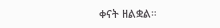ቀናት ዘልቋል።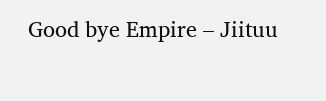Good bye Empire – Jiituu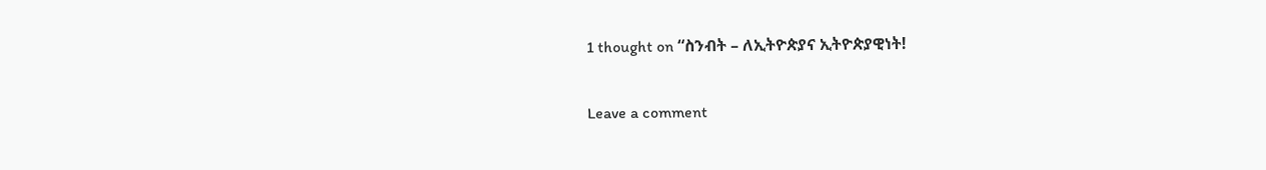1 thought on “ስንብት – ለኢትዮጵያና ኢትዮጵያዊነት!

Leave a comment